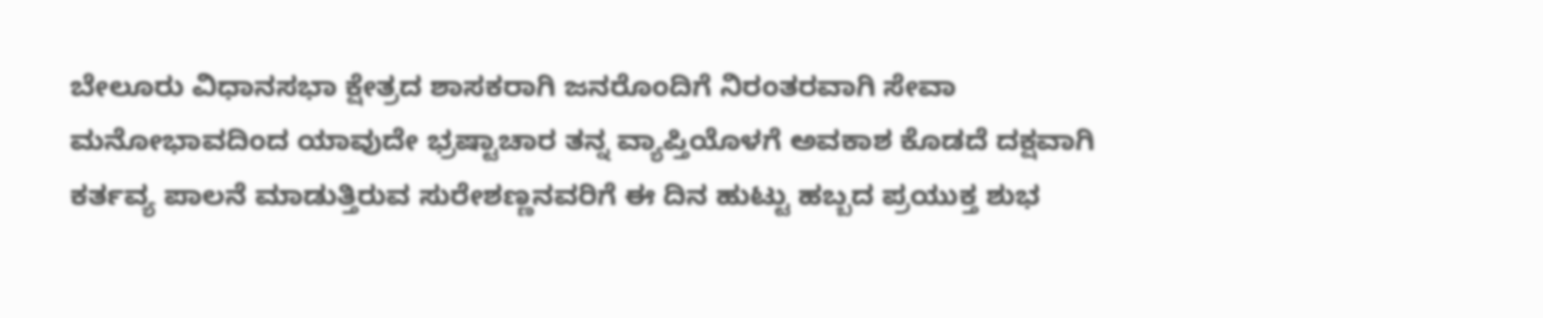ಬೇಲೂರು ವಿಧಾನಸಭಾ ಕ್ಷೇತ್ರದ ಶಾಸಕರಾಗಿ ಜನರೊಂದಿಗೆ ನಿರಂತರವಾಗಿ ಸೇವಾ ಮನೋಭಾವದಿಂದ ಯಾವುದೇ ಭ್ರಷ್ಟಾಚಾರ ತನ್ನ ವ್ಯಾಪ್ತಿಯೊಳಗೆ ಅವಕಾಶ ಕೊಡದೆ ದಕ್ಷವಾಗಿ ಕರ್ತವ್ಯ ಪಾಲನೆ ಮಾಡುತ್ತಿರುವ ಸುರೇಶಣ್ಣನವರಿಗೆ ಈ ದಿನ ಹುಟ್ಟು ಹಬ್ಬದ ಪ್ರಯುಕ್ತ ಶುಭ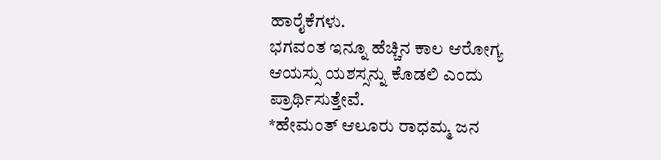ಹಾರೈಕೆಗಳು.
ಭಗವಂತ ಇನ್ನೂ ಹೆಚ್ಚಿನ ಕಾಲ ಆರೋಗ್ಯ ಆಯಸ್ಸು ಯಶಸ್ಸನ್ನು ಕೊಡಲಿ ಎಂದು ಪ್ರಾರ್ಥಿಸುತ್ತೇವೆ.
*ಹೇಮಂತ್ ಆಲೂರು ರಾಧಮ್ಮ ಜನ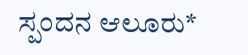ಸ್ಪಂದನ ಆಲೂರು*